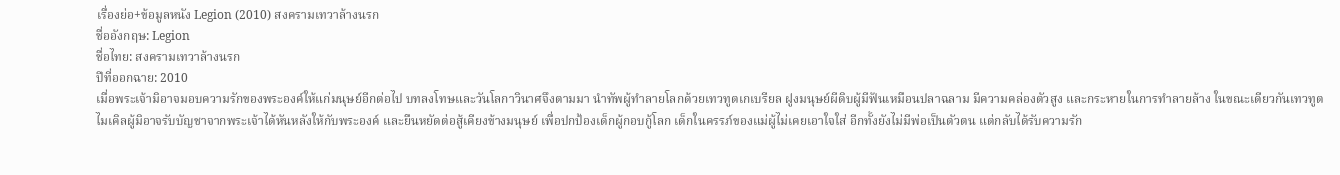เรื่องย่อ+ข้อมูลหนัง Legion (2010) สงครามเทวาล้างนรก
ชื่ออังกฤษ: Legion
ชื่อไทย: สงครามเทวาล้างนรก
ปีที่ออกฉาย: 2010
เมื่อพระเจ้ามิอาจมอบความรักของพระองค์ให้แก่มนุษย์อีกต่อไป บทลงโทษและวันโลกาวินาศจึงตามมา นำทัพผู้ทำลายโลกด้วยเทวทูตเกเบรียล ฝูงมนุษย์ผีดิบผู้มีฟันเหมือนปลาฉลาม มีความคล่องตัวสูง และกระหายในการทำลายล้าง ในขณะเดียวกันเทวทูตไมเคิลผู้มิอาจรับบัญชาจากพระเจ้าได้หันหลังให้กับพระองค์ และยืนหยัดต่อสู้เคียงข้างมนุษย์ เพื่อปกป้องเด็กผู้กอบกู้โลก เด็กในครรภ์ของแม่ผู้ไม่เคยเอาใจใส่ อีกทั้งยังไม่มีพ่อเป็นตัวตน แต่กลับได้รับความรัก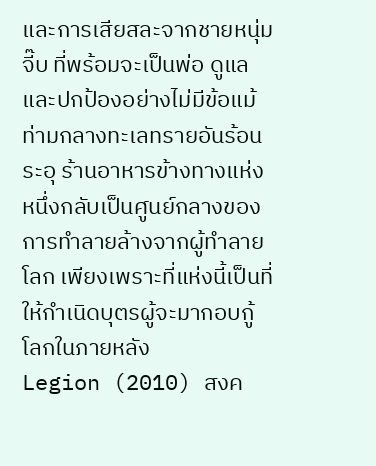และการเสียสละจากชายหนุ่ม จี๊บ ที่พร้อมจะเป็นพ่อ ดูแล และปกป้องอย่างไม่มีข้อแม้ ท่ามกลางทะเลทรายอันร้อนระอุ ร้านอาหารข้างทางแห่งหนึ่งกลับเป็นศูนย์กลางของการทำลายล้างจากผู้ทำลายโลก เพียงเพราะที่แห่งนี้เป็นที่ให้กำเนิดบุตรผู้จะมากอบกู้โลกในภายหลัง
Legion (2010) สงค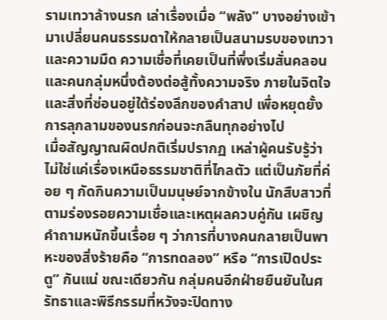รามเทวาล้างนรก เล่าเรื่องเมื่อ “พลัง” บางอย่างเข้ามาเปลี่ยนคนธรรมดาให้กลายเป็นสนามรบของเทวาและความมืด ความเชื่อที่เคยเป็นที่พึ่งเริ่มสั่นคลอน และคนกลุ่มหนึ่งต้องต่อสู้ทั้งความจริง ภายในจิตใจ และสิ่งที่ซ่อนอยู่ใต้ร่องลึกของคำสาป เพื่อหยุดยั้งการลุกลามของนรกก่อนจะกลืนทุกอย่างไป
เมื่อสัญญาณผิดปกติเริ่มปรากฏ เหล่าผู้คนรับรู้ว่าไม่ใช่แค่เรื่องเหนือธรรมชาติที่ไกลตัว แต่เป็นภัยที่ค่อย ๆ กัดกินความเป็นมนุษย์จากข้างใน นักสืบสาวที่ตามร่องรอยความเชื่อและเหตุผลควบคู่กัน เผชิญคำถามหนักขึ้นเรื่อย ๆ ว่าการที่บางคนกลายเป็นพาหะของสิ่งร้ายคือ “การทดลอง” หรือ “การเปิดประตู” กันแน่ ขณะเดียวกัน กลุ่มคนอีกฝ่ายยืนยันในศรัทธาและพิธีกรรมที่หวังจะปิดทาง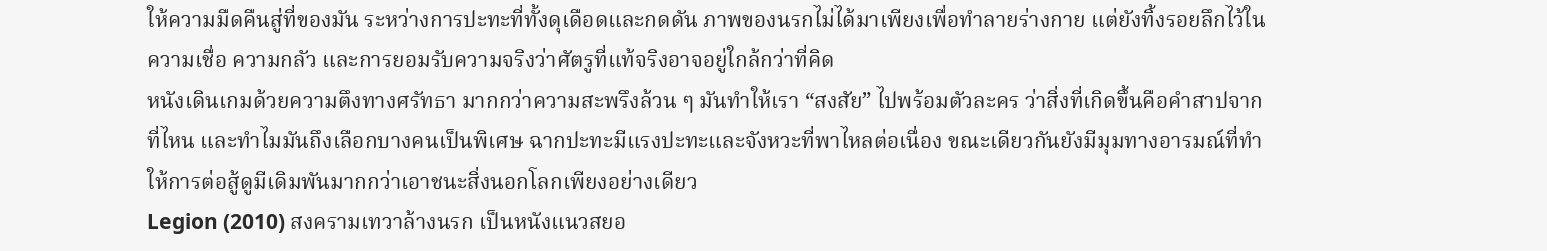ให้ความมืดคืนสู่ที่ของมัน ระหว่างการปะทะที่ทั้งดุเดือดและกดดัน ภาพของนรกไม่ได้มาเพียงเพื่อทำลายร่างกาย แต่ยังทิ้งรอยลึกไว้ในความเชื่อ ความกลัว และการยอมรับความจริงว่าศัตรูที่แท้จริงอาจอยู่ใกล้กว่าที่คิด
หนังเดินเกมด้วยความตึงทางศรัทธา มากกว่าความสะพรึงล้วน ๆ มันทำให้เรา “สงสัย” ไปพร้อมตัวละคร ว่าสิ่งที่เกิดขึ้นคือคำสาปจากที่ไหน และทำไมมันถึงเลือกบางคนเป็นพิเศษ ฉากปะทะมีแรงปะทะและจังหวะที่พาไหลต่อเนื่อง ขณะเดียวกันยังมีมุมทางอารมณ์ที่ทำให้การต่อสู้ดูมีเดิมพันมากกว่าเอาชนะสิ่งนอกโลกเพียงอย่างเดียว
Legion (2010) สงครามเทวาล้างนรก เป็นหนังแนวสยอ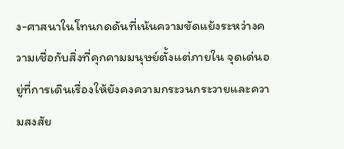ง-ศาสนาในโทนกดดันที่เน้นความขัดแย้งระหว่างความเชื่อกับสิ่งที่คุกคามมนุษย์ตั้งแต่ภายใน จุดเด่นอยู่ที่การเดินเรื่องให้ยังคงความกระวนกระวายและความสงสัย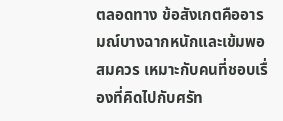ตลอดทาง ข้อสังเกตคืออารมณ์บางฉากหนักและเข้มพอสมควร เหมาะกับคนที่ชอบเรื่องที่คิดไปกับศรัท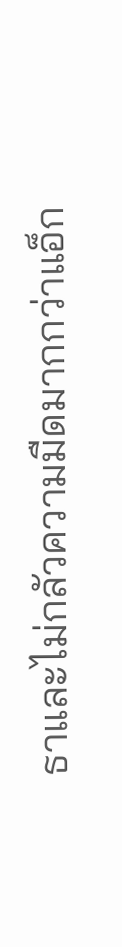ธาและไม่กลัวความมืดมากกว่าแอ็ก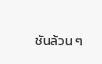ชันล้วน ๆ